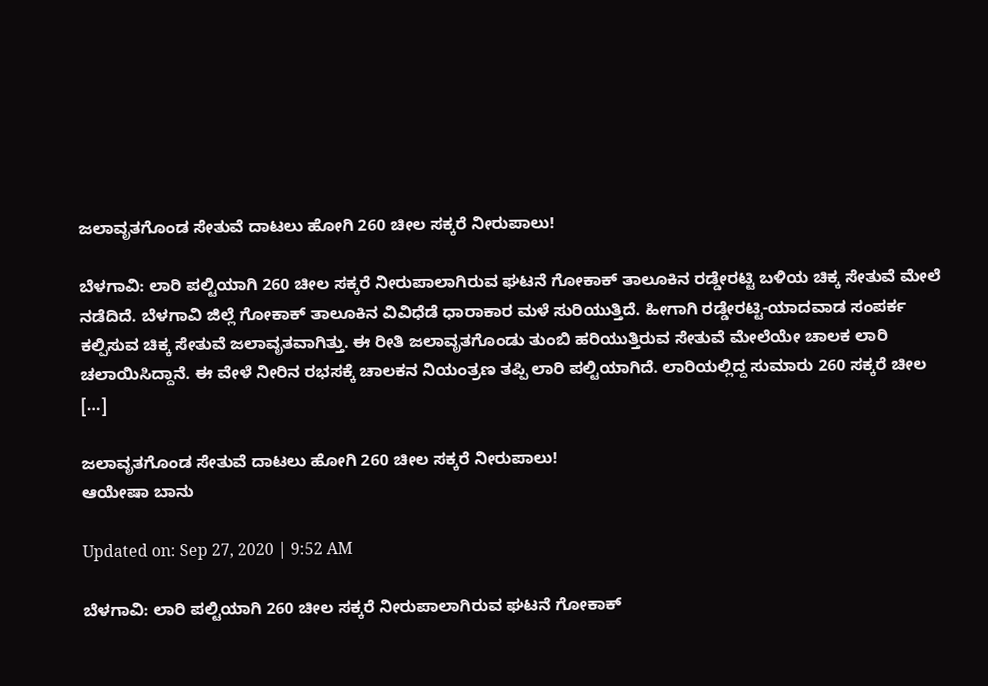ಜಲಾವೃತಗೊಂಡ ಸೇತುವೆ ದಾಟಲು ಹೋಗಿ 260 ಚೀಲ ಸಕ್ಕರೆ ನೀರುಪಾಲು!

ಬೆಳಗಾವಿ: ಲಾರಿ ಪಲ್ಟಿಯಾಗಿ 260 ಚೀಲ ಸಕ್ಕರೆ ನೀರುಪಾಲಾಗಿರುವ ಘಟನೆ ಗೋಕಾಕ್ ತಾಲೂಕಿನ ರಡ್ಡೇರಟ್ಟಿ ಬಳಿಯ ಚಿಕ್ಕ ಸೇತುವೆ ಮೇಲೆ ನಡೆದಿದೆ. ಬೆಳಗಾವಿ ಜಿಲ್ಲೆ ಗೋಕಾಕ್ ತಾಲೂಕಿನ ವಿವಿಧೆಡೆ ಧಾರಾಕಾರ ಮಳೆ ಸುರಿಯುತ್ತಿದೆ. ಹೀಗಾಗಿ ರಡ್ಡೇರಟ್ಟಿ-ಯಾದವಾಡ ಸಂಪರ್ಕ ಕಲ್ಪಿಸುವ ಚಿಕ್ಕ ಸೇತುವೆ ಜಲಾವೃತವಾಗಿತ್ತು. ಈ ರೀತಿ ಜಲಾವೃತಗೊಂಡು ತುಂಬಿ ಹರಿಯುತ್ತಿರುವ ಸೇತುವೆ ಮೇಲೆಯೇ ಚಾಲಕ ಲಾರಿ ಚಲಾಯಿಸಿದ್ದಾನೆ. ಈ ವೇಳೆ ನೀರಿನ ರಭಸಕ್ಕೆ ಚಾಲಕನ ನಿಯಂತ್ರಣ ತಪ್ಪಿ ಲಾರಿ ಪಲ್ಟಿಯಾಗಿದೆ. ಲಾರಿಯಲ್ಲಿದ್ದ ಸುಮಾರು 260 ಸಕ್ಕರೆ ಚೀಲ […]

ಜಲಾವೃತಗೊಂಡ ಸೇತುವೆ ದಾಟಲು ಹೋಗಿ 260 ಚೀಲ ಸಕ್ಕರೆ ನೀರುಪಾಲು!
ಆಯೇಷಾ ಬಾನು

Updated on: Sep 27, 2020 | 9:52 AM

ಬೆಳಗಾವಿ: ಲಾರಿ ಪಲ್ಟಿಯಾಗಿ 260 ಚೀಲ ಸಕ್ಕರೆ ನೀರುಪಾಲಾಗಿರುವ ಘಟನೆ ಗೋಕಾಕ್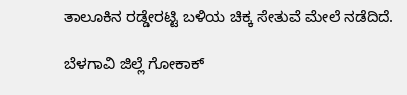ತಾಲೂಕಿನ ರಡ್ಡೇರಟ್ಟಿ ಬಳಿಯ ಚಿಕ್ಕ ಸೇತುವೆ ಮೇಲೆ ನಡೆದಿದೆ.

ಬೆಳಗಾವಿ ಜಿಲ್ಲೆ ಗೋಕಾಕ್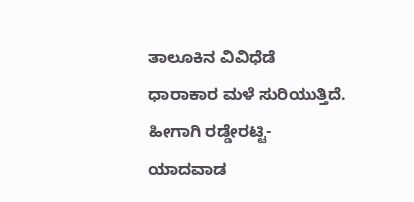ತಾಲೂಕಿನ ವಿವಿಧೆಡೆ ಧಾರಾಕಾರ ಮಳೆ ಸುರಿಯುತ್ತಿದೆ. ಹೀಗಾಗಿ ರಡ್ಡೇರಟ್ಟಿ-ಯಾದವಾಡ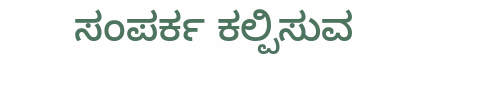ಸಂಪರ್ಕ ಕಲ್ಪಿಸುವ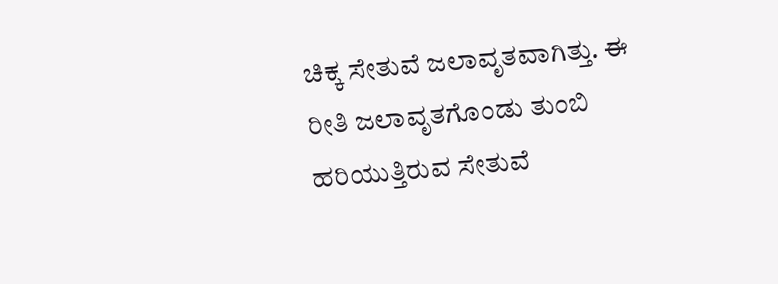ಚಿಕ್ಕ ಸೇತುವೆ ಜಲಾವೃತವಾಗಿತ್ತು. ಈ ರೀತಿ ಜಲಾವೃತಗೊಂಡು ತುಂಬಿ ಹರಿಯುತ್ತಿರುವ ಸೇತುವೆ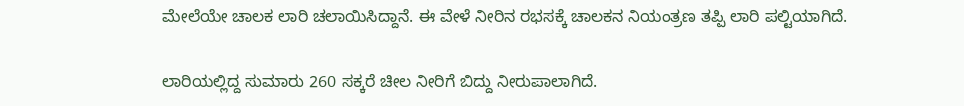ಮೇಲೆಯೇ ಚಾಲಕ ಲಾರಿ ಚಲಾಯಿಸಿದ್ದಾನೆ. ಈ ವೇಳೆ ನೀರಿನ ರಭಸಕ್ಕೆ ಚಾಲಕನ ನಿಯಂತ್ರಣ ತಪ್ಪಿ ಲಾರಿ ಪಲ್ಟಿಯಾಗಿದೆ.

ಲಾರಿಯಲ್ಲಿದ್ದ ಸುಮಾರು 260 ಸಕ್ಕರೆ ಚೀಲ ನೀರಿಗೆ ಬಿದ್ದು ನೀರುಪಾಲಾಗಿದೆ.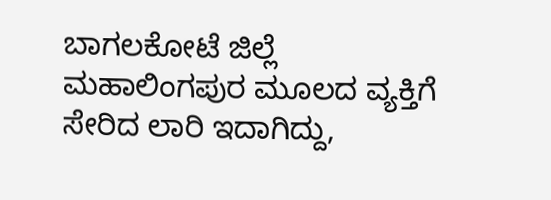ಬಾಗಲಕೋಟೆ ಜಿಲ್ಲೆ ಮಹಾಲಿಂಗಪುರ ಮೂಲದ ವ್ಯಕ್ತಿಗೆ ಸೇರಿದ ಲಾರಿ ಇದಾಗಿದ್ದು,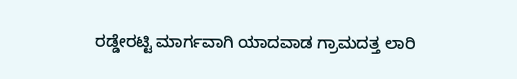ರಡ್ಡೇರಟ್ಟಿ ಮಾರ್ಗವಾಗಿ ಯಾದವಾಡ ಗ್ರಾಮದತ್ತ ಲಾರಿ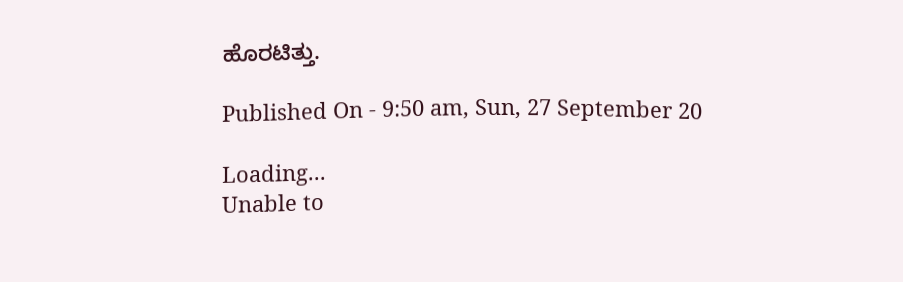ಹೊರಟಿತ್ತು.

Published On - 9:50 am, Sun, 27 September 20

Loading...
Unable to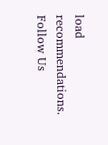load recommendations.
Follow Us